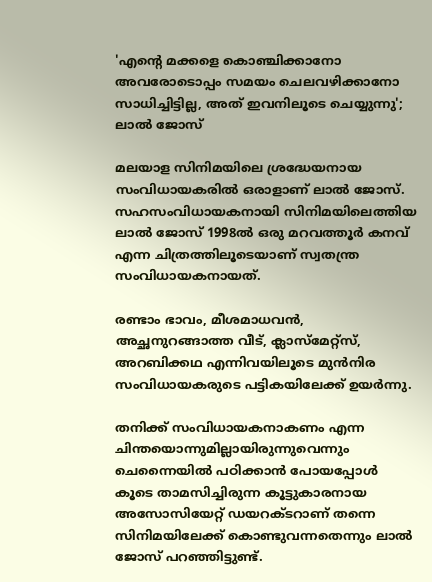'എന്റെ മക്കളെ കൊഞ്ചിക്കാനോ അവരോടൊപ്പം സമയം ചെലവഴിക്കാനോ സാധിച്ചിട്ടില്ല, അത് ഇവനിലൂടെ ചെയ്യുന്നു'; ലാൽ ജോസ്

മലയാള സിനിമയിലെ ശ്രദ്ധേയനായ സംവിധായകരിൽ ഒരാളാണ്‌ ലാൽ ജോസ്. സഹസംവിധായകനായി സിനിമയിലെത്തിയ ലാൽ ജോസ് 1998ൽ ഒരു മറവത്തൂർ കനവ് എന്ന ചിത്രത്തിലൂടെയാണ് സ്വതന്ത്ര സംവിധായകനായത്.

രണ്ടാം ഭാവം, മീശമാധവൻ, അച്ഛനുറങ്ങാത്ത വീട്, ക്ലാസ്മേറ്റ്സ്, അറബിക്കഥ എന്നിവയിലൂടെ മുൻനിര സംവിധായകരുടെ പട്ടികയിലേക്ക് ഉയർന്നു.

തനിക്ക് സംവിധായകനാകണം എന്ന ചിന്തയൊന്നുമില്ലായിരുന്നുവെന്നും‌ ചെന്നൈയിൽ പഠിക്കാൻ പോയപ്പോൾ കൂടെ താമസിച്ചിരുന്ന കൂട്ടുകാരനായ അസോസിയേറ്റ് ഡയറക്ടറാണ് തന്നെ സിനിമയിലേക്ക് കൊണ്ടുവന്നതെന്നും ലാൽ ജോസ് പറഞ്ഞിട്ടുണ്ട്.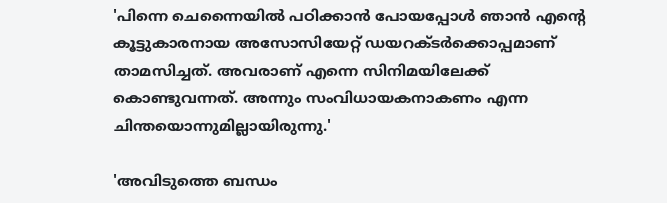'പിന്നെ ചെന്നൈയിൽ പഠിക്കാൻ പോയപ്പോൾ ഞാൻ എന്റെ കൂട്ടുകാരനായ അസോസിയേറ്റ് ഡയറക്ടർക്കൊപ്പമാണ് താമസിച്ചത്. അവരാണ് എന്നെ സിനിമയിലേക്ക് കൊണ്ടുവന്നത്. അന്നും സംവിധായകനാകണം എന്ന ചിന്തയൊന്നുമില്ലായിരുന്നു.'

'അവിടുത്തെ ബന്ധം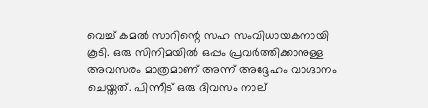വെച്ച് കമൽ സാറിന്റെ സഹ സംവിധായകനായി കൂടി. ഒരു സിനിമയിൽ ഒപ്പം പ്രവർത്തിക്കാനുള്ള അവസരം മാത്രമാണ് അന്ന് അദ്ദേഹം വാഗ്ദാനം ചെയ്തത്. പിന്നീട് ഒരു ദിവസം നാല്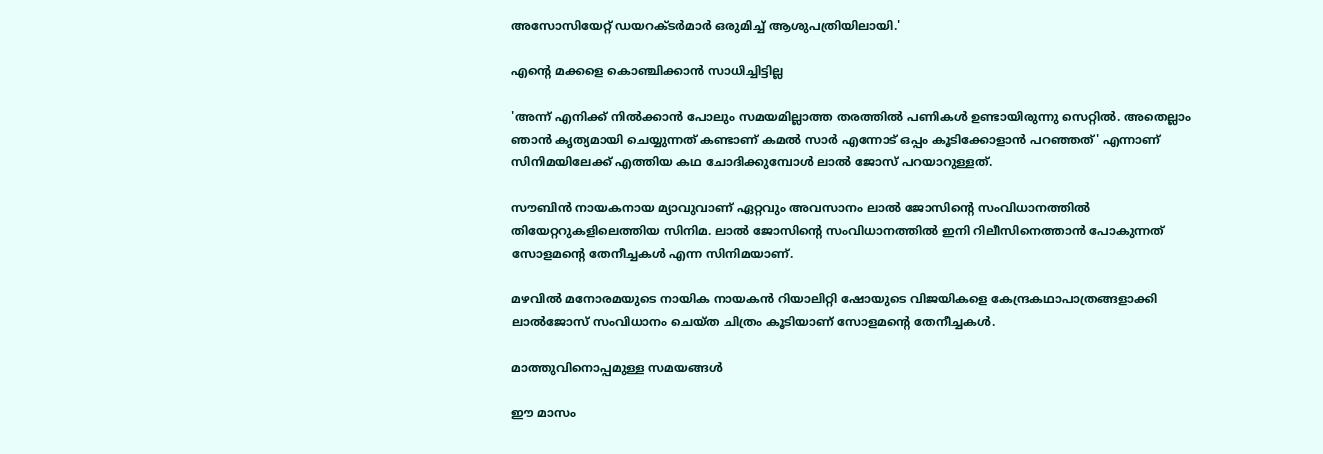അസോസിയേറ്റ് ഡയറക്ടർമാർ ഒരുമിച്ച് ആശുപത്രിയിലായി.'

എന്റെ മക്കളെ കൊഞ്ചിക്കാൻ സാധിച്ചിട്ടില്ല

'അന്ന് എനിക്ക് നിൽക്കാൻ പോലും സമയമില്ലാത്ത തരത്തിൽ പണികൾ ഉണ്ടായിരുന്നു സെറ്റിൽ. അതെല്ലാം ഞാൻ കൃത്യമായി ചെയ്യുന്നത് കണ്ടാണ് കമൽ സാർ എന്നോട് ഒപ്പം കൂടിക്കോളാൻ പറഞ്ഞത്' എന്നാണ് സിനിമയിലേക്ക് എത്തിയ കഥ ചോദിക്കുമ്പോൾ ലാൽ ജോസ് പറയാറുള്ളത്.

സൗബിൻ നായകനായ മ്യാവുവാണ് ഏറ്റവും അവസാനം ലാൽ ജോസിന്റെ സംവിധാനത്തിൽ തിയേറ്ററുകളിലെത്തിയ സിനിമ. ലാൽ ജോസിന്റെ സംവിധാനത്തിൽ ഇനി റിലീസിനെത്താൻ പോകുന്നത് സോളമന്റെ തേനീച്ചകൾ എന്ന സിനിമയാണ്.

മഴവില്‍ മനോരമയുടെ നായിക നായകന്‍ റിയാലിറ്റി ഷോയുടെ വിജയികളെ കേന്ദ്രകഥാപാത്രങ്ങളാക്കി ലാല്‍ജോസ് സംവിധാനം ചെയ്ത ചിത്രം കൂടിയാണ് സോളമന്റെ തേനീച്ചകള്‍.

മാത്തുവിനൊപ്പമുള്ള സമയങ്ങൾ

ഈ മാസം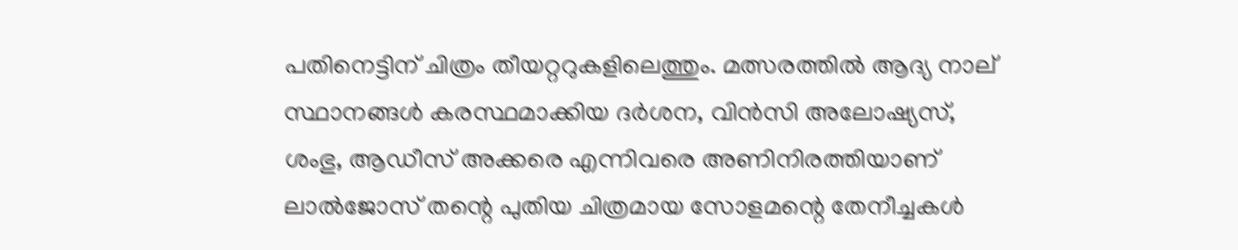പതിനെട്ടിന് ചിത്രം തീയറ്ററുകളിലെത്തും. മത്സരത്തില്‍ ആദ്യ നാല് സ്ഥാനങ്ങള്‍ കരസ്ഥമാക്കിയ ദര്‍ശന, വിന്‍സി അലോഷ്യസ്, ശംഭു, ആഡീസ് അക്കരെ എന്നിവരെ അണിനിരത്തിയാണ് ലാല്‍ജോസ് തന്റെ പുതിയ ചിത്രമായ സോളമന്റെ തേനീച്ചകള്‍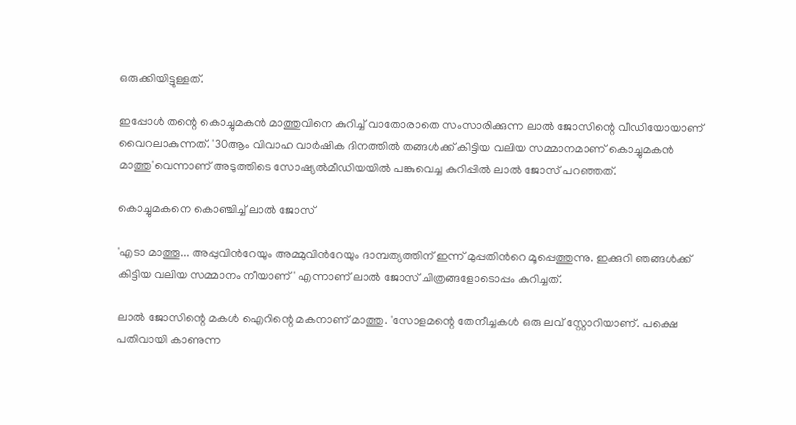ഒരുക്കിയിട്ടുള്ളത്.

ഇപ്പോൾ‌ തന്റെ കൊച്ചുമകൻ മാത്തുവിനെ കുറിച്ച് വാതോരാതെ സംസാരിക്കുന്ന ലാൽ‌ ജോസിന്റെ വീഡിയോയാണ് വൈറലാകുന്നത്. '30ആം വിവാഹ വാർഷിക ദിനത്തിൽ തങ്ങൾക്ക് കിട്ടിയ വലിയ സമ്മാനമാണ് കൊച്ചുമകൻ മാത്തു'വെന്നാണ് അടുത്തിടെ സോഷ്യൽമീഡിയയിൽ പങ്കുവെച്ച കുറിപ്പിൽ ലാൽ ജോസ് പറഞ്ഞത്.

കൊച്ചുമകനെ കൊഞ്ചിച്ച് ലാൽ‌ ജോസ്

'എടാ മാത്തൂ... അപ്പുവിന്‍റേയും അമ്മുവിന്‍റേയും ദാമ്പത്യത്തിന് ഇന്ന് മുപ്പതിന്‍റെ മൂപ്പെത്തുന്നു. ഇക്കുറി ഞങ്ങൾക്ക് കിട്ടിയ വലിയ സമ്മാനം നീയാണ്' എന്നാണ് ലാൽ ജോസ് ചിത്രങ്ങളോടൊപ്പം കുറിച്ചത്.

ലാൽ ജോസിന്റെ മകൾ ഐറിന്റെ മകനാണ് മാത്തു. 'സോളമന്റെ തേനീച്ചകൾ ഒരു ലവ് സ്റ്റോറിയാണ്. പക്ഷെ പതിവായി കാണുന്ന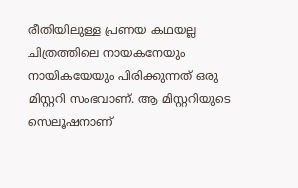രീതിയിലുള്ള പ്രണയ കഥയല്ല ചിത്രത്തിലെ നായകനേയും നായികയേയും പിരിക്കുന്നത് ഒരു മിസ്റ്ററി സംഭവാണ്. ആ മിസ്റ്ററിയുടെ സെലൂഷനാണ്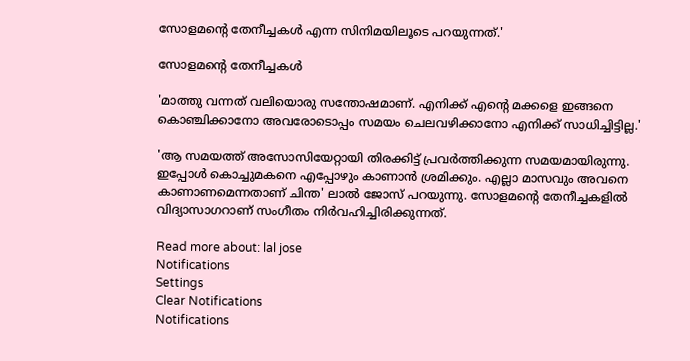സോളമന്റെ തേനീച്ചകൾ എന്ന സിനിമയിലൂടെ പറയുന്നത്.'

സോളമന്റെ തേനീച്ചകൾ

'മാത്തു വന്നത് വലിയൊരു സന്തോഷമാണ്. എനിക്ക് എന്റെ മക്കളെ ഇങ്ങനെ കൊ‍ഞ്ചിക്കാനോ അവരോടൊപ്പം സമയം ചെലവഴിക്കാനോ എനിക്ക് സാധിച്ചിട്ടില്ല.'

'ആ സമയത്ത് അസോസിയേറ്റായി തിരക്കിട്ട് പ്രവർത്തിക്കുന്ന സമയമായിരുന്നു. ഇപ്പോൾ കൊച്ചുമകനെ എപ്പോഴും കാണാൻ ശ്രമിക്കും. എല്ലാ മാസവും അവനെ കാണാണമെന്നതാണ് ചിന്ത' ലാൽ ജോസ് പറയുന്നു. സോളമന്റെ തേനീച്ചകളിൽ വിദ്യാസാഗറാണ് സംഗീതം നിർവഹിച്ചിരിക്കുന്നത്.

Read more about: lal jose
Notifications
Settings
Clear Notifications
Notifications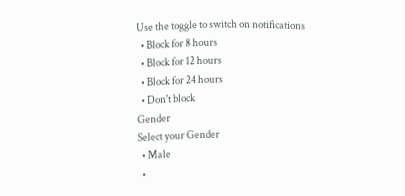Use the toggle to switch on notifications
  • Block for 8 hours
  • Block for 12 hours
  • Block for 24 hours
  • Don't block
Gender
Select your Gender
  • Male
  •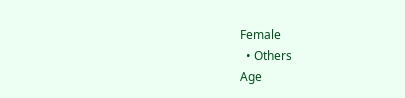Female
  • Others
Age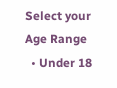Select your Age Range
  • Under 18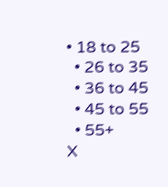• 18 to 25
  • 26 to 35
  • 36 to 45
  • 45 to 55
  • 55+
X